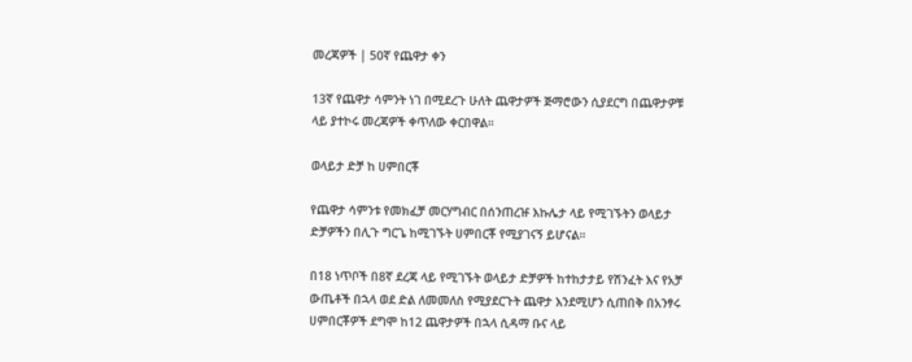መረጃዎች | 50ኛ የጨዋታ ቀን

13ኛ የጨዋታ ሳምንት ነገ በሚደረጉ ሁለት ጨዋታዎች ጅማሮውን ሲያደርግ በጨዋታዎቹ ላይ ያተኮሩ መረጃዎች ቀጥለው ቀርበዋል።

ወላይታ ድቻ ከ ሀምበርቾ

የጨዋታ ሳምንቱ የመክፈቻ መርሃግብር በሰንጠረዡ እኩሌታ ላይ የሚገኙትን ወላይታ ድቻዎችን በሊጉ ግርጌ ከሚገኙት ሀምበርቾ የሚያገናኝ ይሆናል።

በ18 ነጥቦች በ8ኛ ደረጃ ላይ የሚገኙት ወላይታ ድቻዎች ከተከታታይ የሽንፈት እና የአቻ ውጤቶች በኋላ ወደ ድል ለመመለስ የሚያደርጉት ጨዋታ እንደሚሆን ሲጠበቅ በአንፃሩ ሀምበርቾዎች ደግሞ ከ12 ጨዋታዎች በኋላ ሲዳማ ቡና ላይ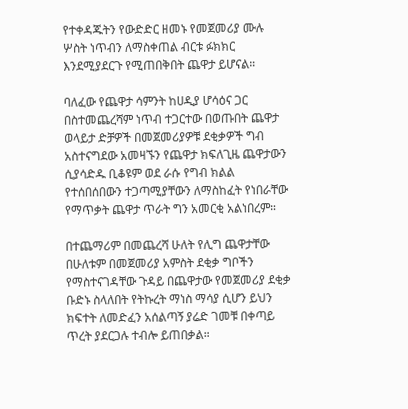የተቀዳጁትን የውድድር ዘመኑ የመጀመሪያ ሙሉ ሦስት ነጥብን ለማስቀጠል ብርቱ ፉክክር እንደሚያደርጉ የሚጠበቅበት ጨዋታ ይሆናል።

ባለፈው የጨዋታ ሳምንት ከሀዲያ ሆሳዕና ጋር በስተመጨረሻም ነጥብ ተጋርተው በወጡበት ጨዋታ ወላይታ ድቻዎች በመጀመሪያዎቹ ደቂቃዎች ግብ አስተናግደው አመዛኙን የጨዋታ ክፍለጊዜ ጨዋታውን ሲያሳድዱ ቢቆዩም ወደ ራሱ የግብ ክልል የተሰበሰበውን ተጋጣሚያቸውን ለማስከፈት የነበራቸው የማጥቃት ጨዋታ ጥራት ግን አመርቂ አልነበረም።

በተጨማሪም በመጨረሻ ሁለት የሊግ ጨዋታቸው በሁለቱም በመጀመሪያ አምስት ደቂቃ ግቦችን የማስተናገዳቸው ጉዳይ በጨዋታው የመጀመሪያ ደቂቃ ቡድኑ ስላለበት የትኩረት ማነስ ማሳያ ሲሆን ይህን ክፍተት ለመድፈን አሰልጣኝ ያሬድ ገመቹ በቀጣይ ጥረት ያደርጋሉ ተብሎ ይጠበቃል።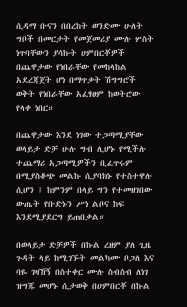ሲዳማ ቡናን በበረከት ወንድሙ ሁለት ግቦች በመርታት የመጀመሪያ ሙሉ ሦስት ነጥባቸውን ያሳኩት ሀምበርቾዎች በጨዋታው የነበራቸው የመከላከል አደረጃጀት ሆነ በማጥቃት ሽግግሮች ወቅት የነበራቸው አፈፃፀም ከወትሮው የላቀ ነበር።

በጨዋታው እንደ ነገው ተጋጣሚያቸው ወላይታ ድቻ ሁሉ ግብ ሊሆኑ የሚችሉ ተጨማሪ አጋጣሚዎችን ቢፈጥሩም በሚያስቆጭ መልኩ ሲያባክኑ የተስተዋሉ ሲሆን ፤ ከምንም በላይ ግን የተመዘገበው ውጤት የቡድኑን ሥነ ልቦና ከፍ እንደሚያደርግ ይጠበቃል።

በወላይታ ድቻዎች በኩል ረዘም ያለ ጊዜ ጉዳት ላይ ከሚገኙት መልካሙ ቦጋለ እና ባዬ ገዛኸኝ በስተቀር ሙሉ ስብስብ ለነገ ዝግጁ መሆኑ ሲታወቅ በሀምበርቾ በኩል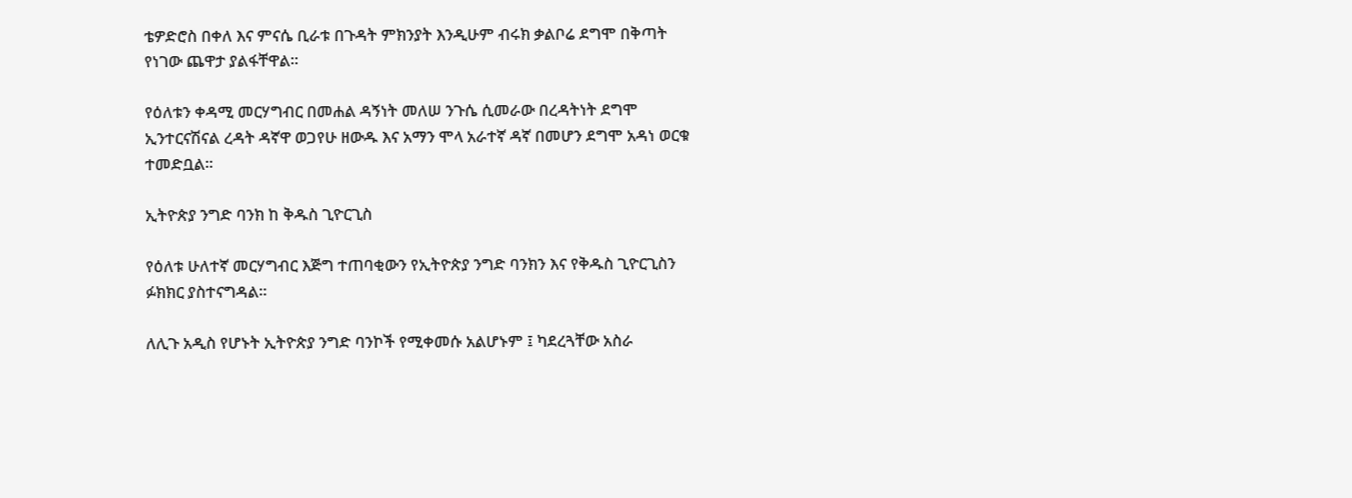ቴዎድሮስ በቀለ እና ምናሴ ቢራቱ በጉዳት ምክንያት እንዲሁም ብሩክ ቃልቦሬ ደግሞ በቅጣት የነገው ጨዋታ ያልፋቸዋል።

የዕለቱን ቀዳሚ መርሃግብር በመሐል ዳኝነት መለሠ ንጉሴ ሲመራው በረዳትነት ደግሞ ኢንተርናሽናል ረዳት ዳኛዋ ወጋየሁ ዘውዱ እና አማን ሞላ አራተኛ ዳኛ በመሆን ደግሞ አዳነ ወርቁ ተመድቧል።

ኢትዮጵያ ንግድ ባንክ ከ ቅዱስ ጊዮርጊስ

የዕለቱ ሁለተኛ መርሃግብር እጅግ ተጠባቂውን የኢትዮጵያ ንግድ ባንክን እና የቅዱስ ጊዮርጊስን ፉክክር ያስተናግዳል።

ለሊጉ አዲስ የሆኑት ኢትዮጵያ ንግድ ባንኮች የሚቀመሱ አልሆኑም ፤ ካደረጓቸው አስራ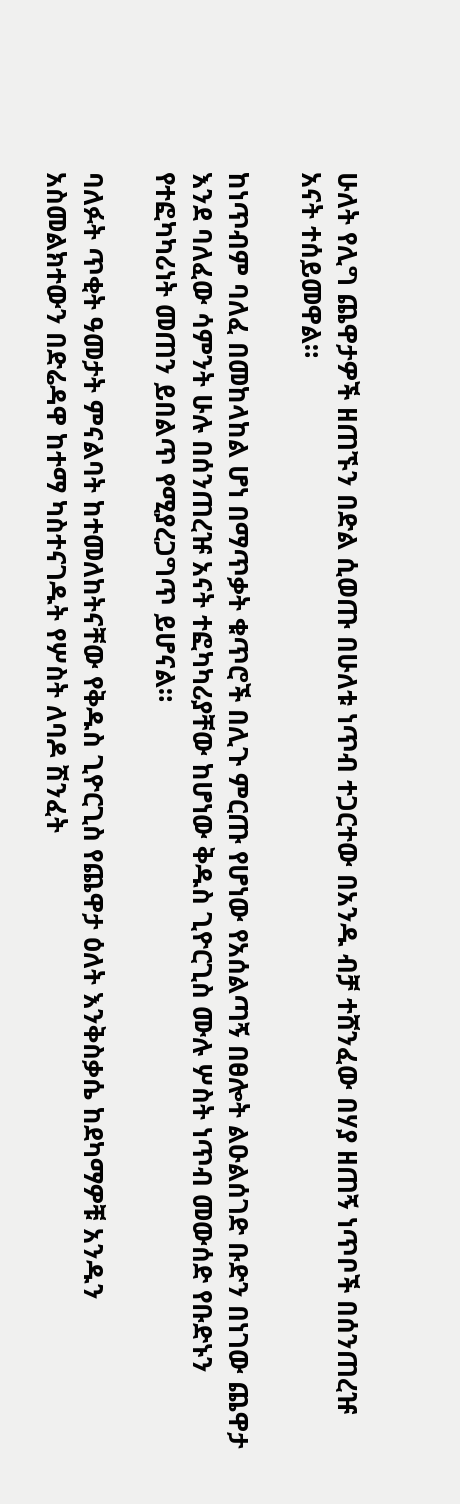ሁለት የሊግ ጨዋታዎች ዘጠኙን በድል ሲወጡ በሁለቱ ነጥብ ተጋርተው በአንዱ ብቻ ተሸንፈው በሃያ ዘጠኝ ነጥቦች በሰንጠረዡ አናት ተሰይመዋል።

ከነጥብም ባለፈ በመከላከል ሆነ በማጥቃት ቁጥሮች በሊጉ ምርጡ የሆነው የአሰልጣኝ በፀሎት ልዑልሰገድ ቡድን በነገው ጨዋታ እንደ ባለፈው ሳምንት ሁሉ በሰንጠረዡ አናት ተፎካካሪያቸው ከሆነው ቅዱስ ጊዮርጊስ ሙሉ ሦስት ነጥብ መውሰድ የቡድኑን የተፎካካሪነት መጠን ይበልጥ የሚያረጋግጥ ይሆናል።

ባለፉት ጥቂት ዓመታት ምናልባት ከተመለከትናቸው የቅዱስ ጊዮርጊስ የጨዋታ ዕለት እንቅስቃሴ ከደካማዎቹ አንዱን አስመልክተውን በድሬዳዋ ከተማ ካስተናገዱት የሦስት ለባዶ ሽንፈት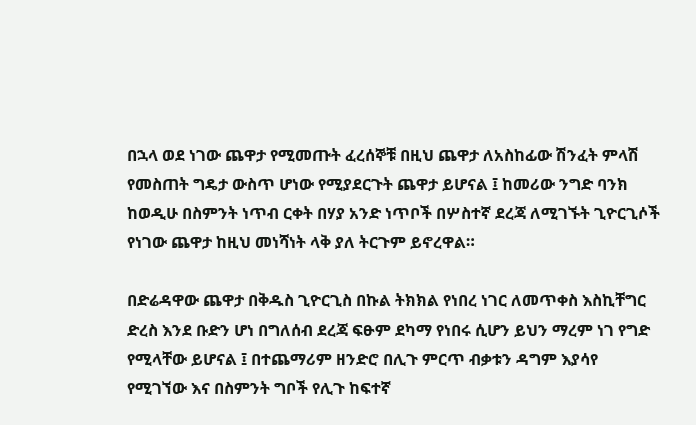በኋላ ወደ ነገው ጨዋታ የሚመጡት ፈረሰኞቹ በዚህ ጨዋታ ለአስከፊው ሽንፈት ምላሽ የመስጠት ግዴታ ውስጥ ሆነው የሚያደርጉት ጨዋታ ይሆናል ፤ ከመሪው ንግድ ባንክ ከወዲሁ በስምንት ነጥብ ርቀት በሃያ አንድ ነጥቦች በሦስተኛ ደረጃ ለሚገኙት ጊዮርጊሶች የነገው ጨዋታ ከዚህ መነሻነት ላቅ ያለ ትርጉም ይኖረዋል።

በድሬዳዋው ጨዋታ በቅዱስ ጊዮርጊስ በኩል ትክክል የነበረ ነገር ለመጥቀስ እስኪቸግር ድረስ እንደ ቡድን ሆነ በግለሰብ ደረጃ ፍፁም ደካማ የነበሩ ሲሆን ይህን ማረም ነገ የግድ የሚላቸው ይሆናል ፤ በተጨማሪም ዘንድሮ በሊጉ ምርጥ ብቃቱን ዳግም እያሳየ የሚገኘው እና በስምንት ግቦች የሊጉ ከፍተኛ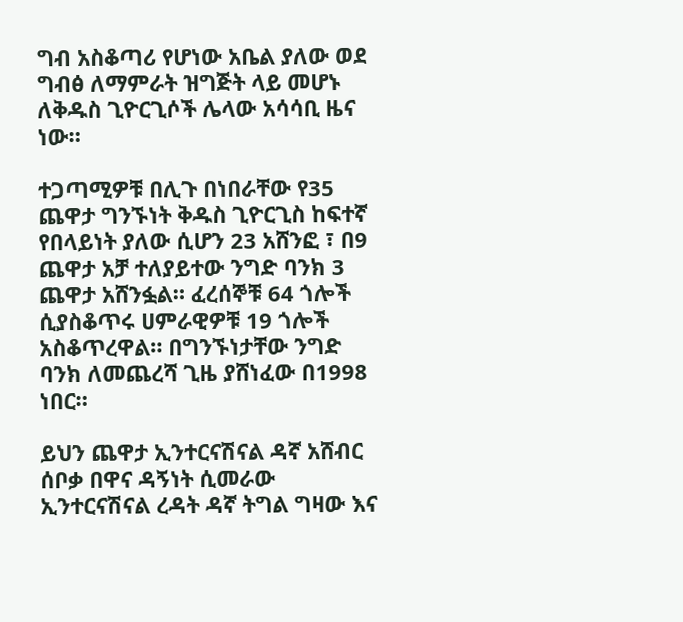ግብ አስቆጣሪ የሆነው አቤል ያለው ወደ ግብፅ ለማምራት ዝግጅት ላይ መሆኑ ለቅዱስ ጊዮርጊሶች ሌላው አሳሳቢ ዜና ነው።

ተጋጣሚዎቹ በሊጉ በነበራቸው የ35 ጨዋታ ግንኙነት ቅዱስ ጊዮርጊስ ከፍተኛ የበላይነት ያለው ሲሆን 23 አሸንፎ ፣ በ9 ጨዋታ አቻ ተለያይተው ንግድ ባንክ 3 ጨዋታ አሸንፏል። ፈረሰኞቹ 64 ጎሎች ሲያስቆጥሩ ሀምራዊዎቹ 19 ጎሎች አስቆጥረዋል። በግንኙነታቸው ንግድ ባንክ ለመጨረሻ ጊዜ ያሸነፈው በ1998 ነበር።

ይህን ጨዋታ ኢንተርናሽናል ዳኛ አሸብር ሰቦቃ በዋና ዳኝነት ሲመራው ኢንተርናሽናል ረዳት ዳኛ ትግል ግዛው እና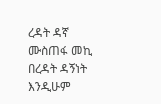ረዳት ዳኛ ሙስጠፋ መኪ በረዳት ዳኝነት እንዲሁም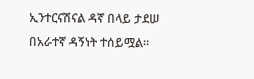ኢንተርናሽናል ዳኛ በላይ ታደሠ በአራተኛ ዳኝነት ተሰይሟል።